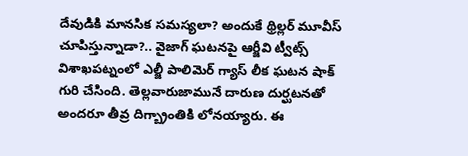దేవుడికి మానసిక సమస్యలా? అందుకే థ్రిల్లర్ మూవీస్ చూపిస్తున్నాడా?.. వైజాగ్ ఘటనపై ఆర్జీవి ట్వీట్స్
విశాఖపట్నంలో ఎల్జీ పాలిమెర్ గ్యాస్ లీక ఘటన షాక్ గురి చేసింది. తెల్లవారుజామునే దారుణ దుర్ఘటనతో అందరూ తీవ్ర దిగ్బ్రాంతికి లోనయ్యారు. ఈ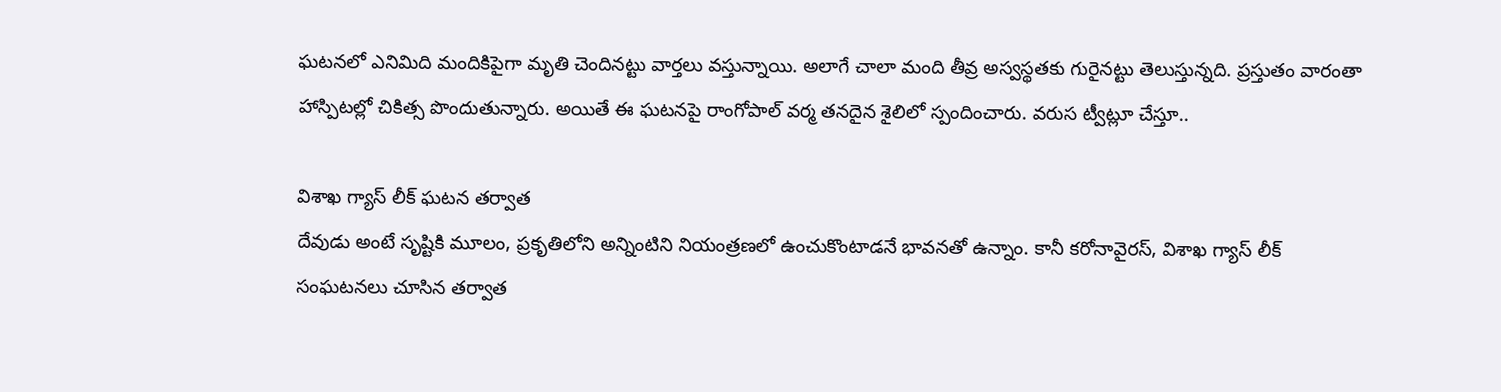ఘటనలో ఎనిమిది మందికిపైగా మృతి చెందినట్టు వార్తలు వస్తున్నాయి. అలాగే చాలా మంది తీవ్ర అస్వస్థతకు గురైనట్టు తెలుస్తున్నది. ప్రస్తుతం వారంతా హాస్పిటల్లో చికిత్స పొందుతున్నారు. అయితే ఈ ఘటనపై రాంగోపాల్ వర్మ తనదైన శైలిలో స్పందించారు. వరుస ట్వీట్లూ చేస్తూ..

విశాఖ గ్యాస్ లీక్ ఘటన తర్వాత
దేవుడు అంటే సృష్టికి మూలం, ప్రకృతిలోని అన్నింటిని నియంత్రణలో ఉంచుకొంటాడనే భావనతో ఉన్నాం. కానీ కరోనావైరస్, విశాఖ గ్యాస్ లీక్ సంఘటనలు చూసిన తర్వాత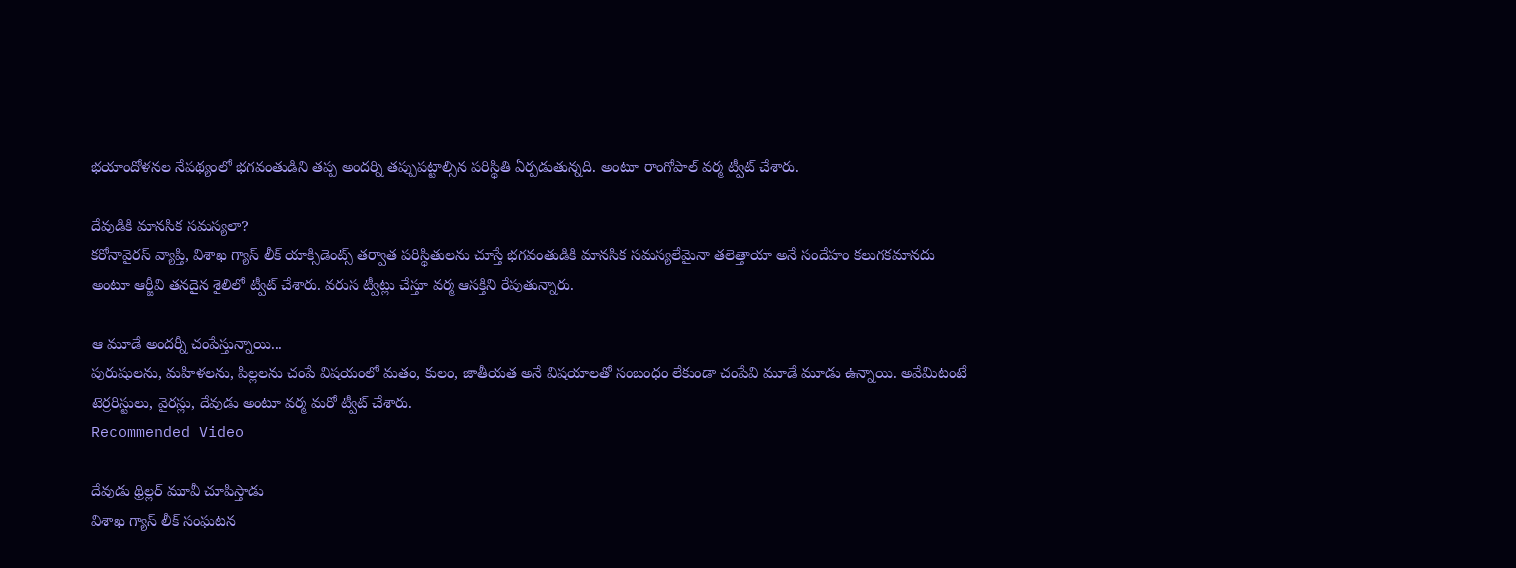భయాందోళనల నేపథ్యంలో భగవంతుడిని తప్ప అందర్ని తప్పుపట్టాల్సిన పరిస్థితి ఏర్పడుతున్నది. అంటూ రాంగోపాల్ వర్మ ట్వీట్ చేశారు.

దేవుడికి మానసిక సమస్యలా?
కరోనావైరస్ వ్యాప్తి, విశాఖ గ్యాస్ లీక్ యాక్సిడెంట్స్ తర్వాత పరిస్థితులను చూస్తే భగవంతుడికి మానసిక సమస్యలేమైనా తలెత్తాయా అనే సందేహం కలుగకమానదు అంటూ ఆర్జీవి తనదైన శైలిలో ట్వీట్ చేశారు. వరుస ట్వీట్లు చేస్తూ వర్మ ఆసక్తిని రేపుతున్నారు.

ఆ మూడే అందర్నీ చంపేస్తున్నాయి...
పురుషులను, మహిళలను, పిల్లలను చంపే విషయంలో మతం, కులం, జాతీయత అనే విషయాలతో సంబంధం లేకుండా చంపేవి మూడే మూడు ఉన్నాయి. అవేమిటంటే టెర్రరిస్టులు, వైరస్లు, దేవుడు అంటూ వర్మ మరో ట్వీట్ చేశారు.
Recommended Video

దేవుడు థ్రిల్లర్ మూవీ చూపిస్తాడు
విశాఖ గ్యాస్ లీక్ సంఘటన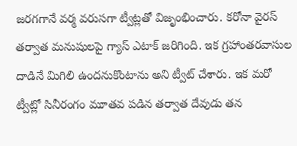జరగగానే వర్మ వరుసగా ట్వీట్లతో విజృంభించారు. కరోనా వైరస్ తర్వాత మనుషులపై గ్యాస్ ఎటాక్ జరిగింది. ఇక గ్రహాంతరవాసుల దాడినే మిగిలి ఉందనుకొంటాను అని ట్వీట్ చేశారు. ఇక మరో ట్వీట్లో సినీరంగం మూతవ పడిన తర్వాత దేవుడు తన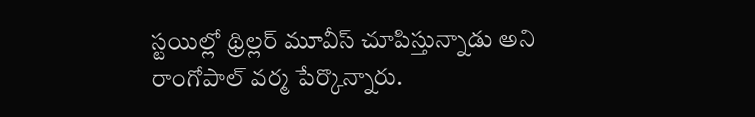స్టయిల్లో థ్రిల్లర్ మూవీస్ చూపిస్తున్నాడు అని రాంగోపాల్ వర్మ పేర్కొన్నారు.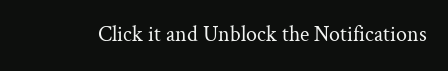Click it and Unblock the Notifications